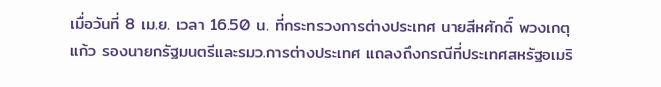เมื่อวันที่ 8 เม.ย. เวลา 16.50 น. ที่กระทรวงการต่างประเทศ นายสีหศักดิ์ พวงเกตุแก้ว รองนายกรัฐมนตรีและรมว.การต่างประเทศ แถลงถึงกรณีที่ประเทศสหรัฐอเมริ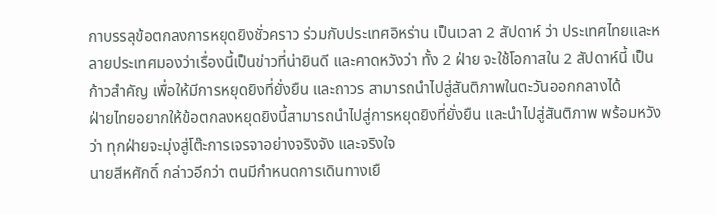กาบรรลุข้อตกลงการหยุดยิงชั่วคราว ร่วมกับประเทศอิหร่าน เป็นเวลา 2 สัปดาห์ ว่า ประเทศไทยและหลายประเทศมองว่าเรื่องนี้เป็นข่าวที่น่ายินดี และคาดหวังว่า ทั้ง 2 ฝ่าย จะใช้โอกาสใน 2 สัปดาห์นี้ เป็นก้าวสำคัญ เพื่อให้มีการหยุดยิงที่ยั่งยืน และถาวร สามารถนำไปสู่สันติภาพในตะวันออกกลางได้
ฝ่ายไทยอยากให้ข้อตกลงหยุดยิงนี้สามารถนำไปสู่การหยุดยิงที่ยั่งยืน และนำไปสู่สันติภาพ พร้อมหวังว่า ทุกฝ่ายจะมุ่งสู่โต๊ะการเจรจาอย่างจริงจัง และจริงใจ
นายสีหศักดิ์ กล่าวอีกว่า ตนมีกำหนดการเดินทางเยื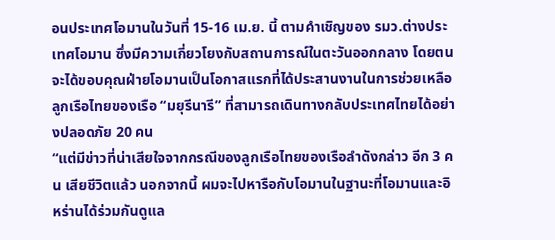อนประเทศโอมานในวันที่ 15-16 เม.ย. นี้ ตามคำเชิญของ รมว.ต่างประเทศโอมาน ซึ่งมีความเกี่ยวโยงกับสถานการณ์ในตะวันออกกลาง โดยตนจะได้ขอบคุณฝ่ายโอมานเป็นโอกาสแรกที่ได้ประสานงานในการช่วยเหลือลูกเรือไทยของเรือ “มยุรีนารี” ที่สามารถเดินทางกลับประเทศไทยได้อย่างปลอดภัย 20 คน
“แต่มีข่าวที่น่าเสียใจจากกรณีของลูกเรือไทยของเรือลำดังกล่าว อีก 3 คน เสียชีวิตแล้ว นอกจากนี้ ผมจะไปหารือกับโอมานในฐานะที่โอมานและอิหร่านได้ร่วมกันดูแล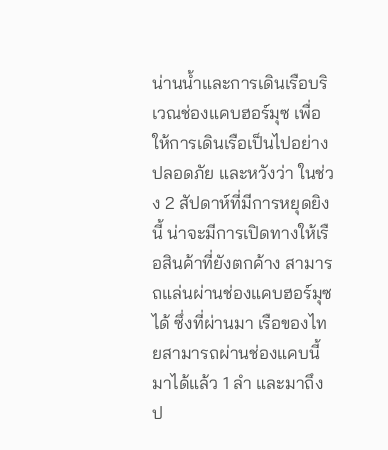น่านน้ำและการเดินเรือบริเวณช่องแคบฮอร์มุซ เพื่อให้การเดินเรือเป็นไปอย่างปลอดภัย และหวังว่า ในช่วง 2 สัปดาห์ที่มีการหยุดยิงนี้ น่าจะมีการเปิดทางให้เรือสินค้าที่ยังตกค้าง สามารถแล่นผ่านช่องแคบฮอร์มุซได้ ซึ่งที่ผ่านมา เรือของไทยสามารถผ่านช่องแคบนี้มาได้แล้ว 1 ลำ และมาถึงป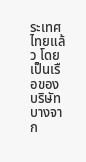ระเทศไทยแล้ว โดยเป็นเรือของบริษัท บางจาก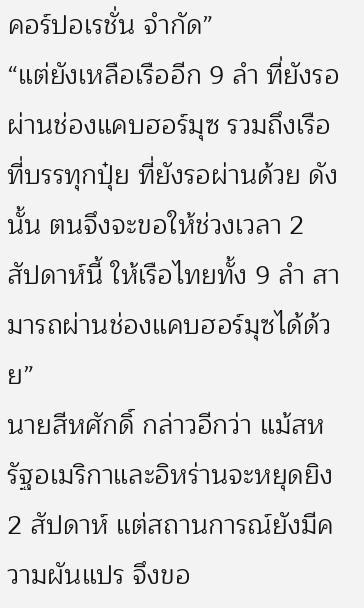คอร์ปอเรชั่น จำกัด”
“แต่ยังเหลือเรืออีก 9 ลำ ที่ยังรอผ่านช่องแคบฮอร์มุซ รวมถึงเรือที่บรรทุกปุ๋ย ที่ยังรอผ่านด้วย ดังนั้น ตนจึงจะขอให้ช่วงเวลา 2 สัปดาห์นี้ ให้เรือไทยทั้ง 9 ลำ สามารถผ่านช่องแคบฮอร์มุซได้ด้วย”
นายสีหศักดิ์ กล่าวอีกว่า แม้สหรัฐอเมริกาและอิหร่านจะหยุดยิง 2 สัปดาห์ แต่สถานการณ์ยังมีความผันแปร จึงขอ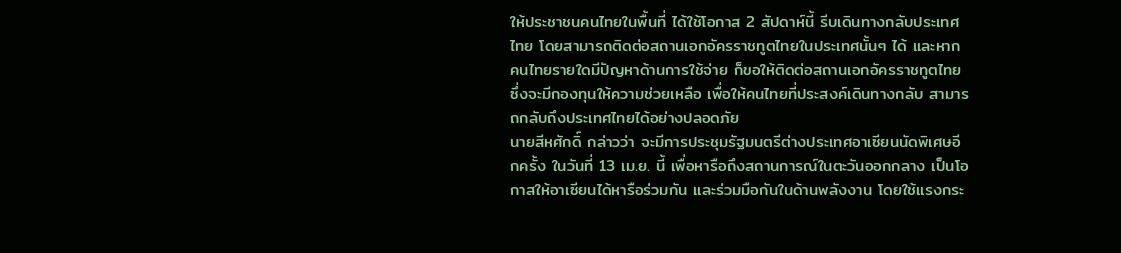ให้ประชาชนคนไทยในพื้นที่ ได้ใช้โอกาส 2 สัปดาห์นี้ รีบเดินทางกลับประเทศไทย โดยสามารถติดต่อสถานเอกอัครราชทูตไทยในประเทศนั้นๆ ได้ และหากคนไทยรายใดมีปัญหาด้านการใช้จ่าย ก็ขอให้ติดต่อสถานเอกอัครราชทูตไทย ซึ่งจะมีกองทุนให้ความช่วยเหลือ เพื่อให้คนไทยที่ประสงค์เดินทางกลับ สามารถกลับถึงประเทศไทยได้อย่างปลอดภัย
นายสีหศักดิ์ กล่าวว่า จะมีการประชุมรัฐมนตรีต่างประเทศอาเซียนนัดพิเศษอีกครั้ง ในวันที่ 13 เม.ย. นี้ เพื่อหารือถึงสถานการณ์ในตะวันออกกลาง เป็นโอกาสให้อาเซียนได้หารือร่วมกัน และร่วมมือกันในด้านพลังงาน โดยใช้แรงกระ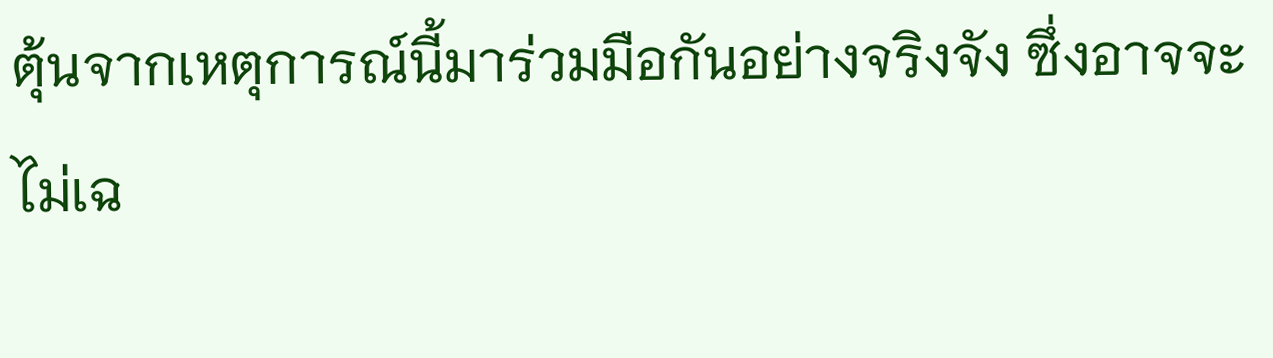ตุ้นจากเหตุการณ์นี้มาร่วมมือกันอย่างจริงจัง ซึ่งอาจจะไม่เฉ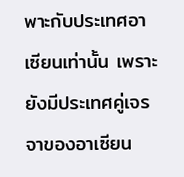พาะกับประเทศอาเซียนเท่านั้น เพราะยังมีประเทศคู่เจรจาของอาเซียน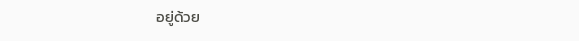อยู่ด้วย